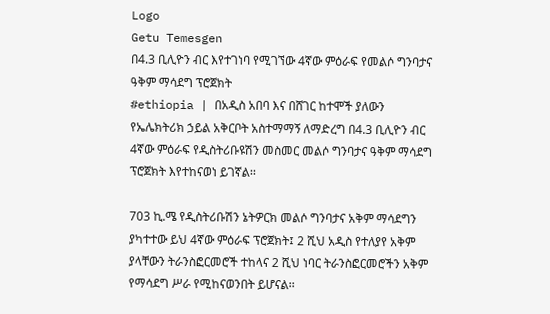Logo
Getu Temesgen
በ4.3 ቢሊዮን ብር እየተገነባ የሚገኘው 4ኛው ምዕራፍ የመልሶ ግንባታና ዓቅም ማሳደግ ፕሮጀክት
#ethiopia | በአዲስ አበባ እና በሸገር ከተሞች ያለውን የኤሌክትሪክ ኃይል አቅርቦት አስተማማኝ ለማድረግ በ4.3 ቢሊዮን ብር 4ኛው ምዕራፍ የዲስትሪቡዩሽን መስመር መልሶ ግንባታና ዓቅም ማሳደግ ፕሮጀክት እየተከናወነ ይገኛል፡፡

703 ኪ.ሜ የዲስትሪቡሽን ኔትዎርክ መልሶ ግንባታና አቅም ማሳደግን ያካተተው ይህ 4ኛው ምዕራፍ ፕሮጀክት፤ 2 ሺህ አዲስ የተለያየ አቅም ያላቸውን ትራንስፎርመሮች ተከላና 2 ሺህ ነባር ትራንስፎርመሮችን አቅም የማሳደግ ሥራ የሚከናወንበት ይሆናል፡፡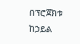በፕሮጀክቱ ከኃይል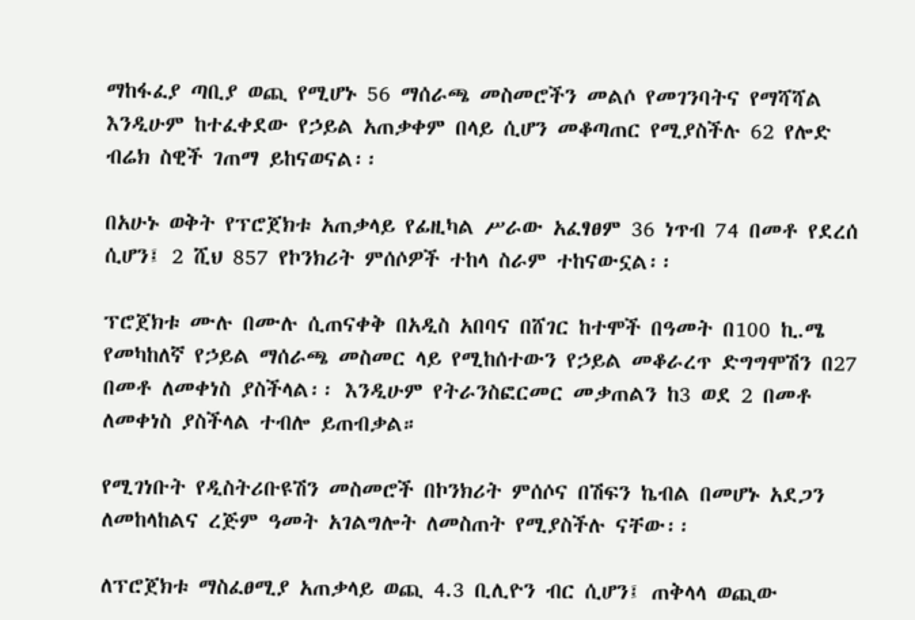ማከፋፈያ ጣቢያ ወጪ የሚሆኑ 56 ማሰራጫ መስመሮችን መልሶ የመገንባትና የማሻሻል እንዲሁም ከተፈቀደው የኃይል አጠቃቀም በላይ ሲሆን መቆጣጠር የሚያስችሉ 62 የሎድ ብሬክ ስዊች ገጠማ ይከናወናል፡፡

በአሁኑ ወቅት የፕሮጀክቱ አጠቃላይ የፊዚካል ሥራው አፈፃፀም 36 ነጥብ 74 በመቶ የደረሰ ሲሆን፤ 2 ሺህ 857 የኮንክሪት ምሰሶዎች ተከላ ስራም ተከናውኗል፡፡

ፕሮጀክቱ ሙሉ በሙሉ ሲጠናቀቅ በአዲስ አበባና በሸገር ከተሞች በዓመት በ100 ኪ.ሜ የመካከለኛ የኃይል ማሰራጫ መስመር ላይ የሚከሰተውን የኃይል መቆራረጥ ድግግሞሽን በ27 በመቶ ለመቀነስ ያስችላል፡፡ እንዲሁም የትራንስፎርመር መቃጠልን ከ3 ወደ 2 በመቶ ለመቀነስ ያስችላል ተብሎ ይጠብቃል።

የሚገነቡት የዲስትሪቡዩሽን መስመሮች በኮንክሪት ምሰሶና በሽፍን ኬብል በመሆኑ አደጋን ለመከላከልና ረጅም ዓመት አገልግሎት ለመስጠት የሚያስችሉ ናቸው፡፡

ለፕሮጀክቱ ማስፈፀሚያ አጠቃላይ ወጪ 4.3 ቢሊዮን ብር ሲሆን፤ ጠቅላላ ወጪው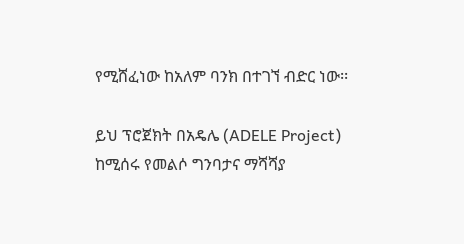የሚሸፈነው ከአለም ባንክ በተገኘ ብድር ነው፡፡

ይህ ፕሮጀክት በአዴሌ (ADELE Project) ከሚሰሩ የመልሶ ግንባታና ማሻሻያ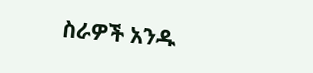ስራዎች አንዱ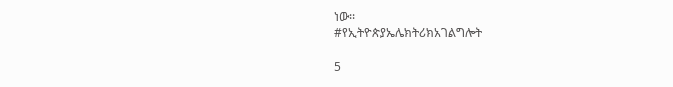ነው፡፡
#የኢትዮጵያኤሌክትሪክአገልግሎት

5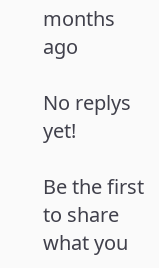months ago

No replys yet!

Be the first to share what you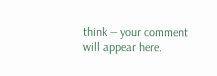think — your comment will appear here.